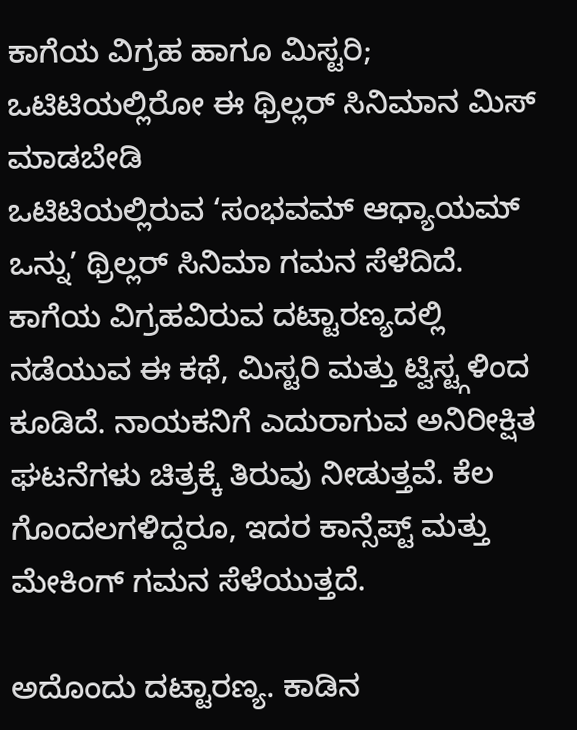ಕಾಗೆಯ ವಿಗ್ರಹ ಹಾಗೂ ಮಿಸ್ಟರಿ; ಒಟಿಟಿಯಲ್ಲಿರೋ ಈ ಥ್ರಿಲ್ಲರ್ ಸಿನಿಮಾನ ಮಿಸ್ ಮಾಡಬೇಡಿ
ಒಟಿಟಿಯಲ್ಲಿರುವ ‘ಸಂಭವಮ್ ಆಧ್ಯಾಯಮ್ ಒನ್ನು’ ಥ್ರಿಲ್ಲರ್ ಸಿನಿಮಾ ಗಮನ ಸೆಳೆದಿದೆ. ಕಾಗೆಯ ವಿಗ್ರಹವಿರುವ ದಟ್ಟಾರಣ್ಯದಲ್ಲಿ ನಡೆಯುವ ಈ ಕಥೆ, ಮಿಸ್ಟರಿ ಮತ್ತು ಟ್ವಿಸ್ಟ್ಗಳಿಂದ ಕೂಡಿದೆ. ನಾಯಕನಿಗೆ ಎದುರಾಗುವ ಅನಿರೀಕ್ಷಿತ ಘಟನೆಗಳು ಚಿತ್ರಕ್ಕೆ ತಿರುವು ನೀಡುತ್ತವೆ. ಕೆಲ ಗೊಂದಲಗಳಿದ್ದರೂ, ಇದರ ಕಾನ್ಸೆಪ್ಟ್ ಮತ್ತು ಮೇಕಿಂಗ್ ಗಮನ ಸೆಳೆಯುತ್ತದೆ.

ಅದೊಂದು ದಟ್ಟಾರಣ್ಯ. ಕಾಡಿನ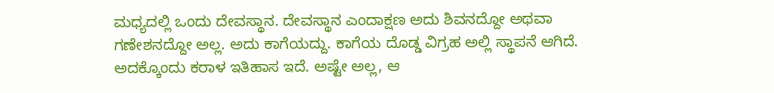ಮಧ್ಯದಲ್ಲಿ ಒಂದು ದೇವಸ್ಥಾನ. ದೇವಸ್ಥಾನ ಎಂದಾಕ್ಷಣ ಅದು ಶಿವನದ್ದೋ ಅಥವಾ ಗಣೇಶನದ್ದೋ ಅಲ್ಲ. ಅದು ಕಾಗೆಯದ್ದು. ಕಾಗೆಯ ದೊಡ್ಡ ವಿಗ್ರಹ ಅಲ್ಲಿ ಸ್ಥಾಪನೆ ಆಗಿದೆ. ಅದಕ್ಕೊಂದು ಕರಾಳ ಇತಿಹಾಸ ಇದೆ. ಅಷ್ಟೇ ಅಲ್ಲ, ಆ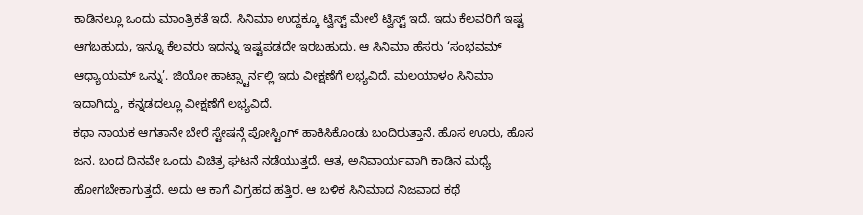ಕಾಡಿನಲ್ಲೂ ಒಂದು ಮಾಂತ್ರಿಕತೆ ಇದೆ. ಸಿನಿಮಾ ಉದ್ದಕ್ಕೂ ಟ್ವಿಸ್ಟ್ ಮೇಲೆ ಟ್ವಿಸ್ಟ್ ಇದೆ. ಇದು ಕೆಲವರಿಗೆ ಇಷ್ಟ ಆಗಬಹುದು, ಇನ್ನೂ ಕೆಲವರು ಇದನ್ನು ಇಷ್ಟಪಡದೇ ಇರಬಹುದು. ಆ ಸಿನಿಮಾ ಹೆಸರು ‘ಸಂಭವಮ್ ಆಧ್ಯಾಯಮ್ ಒನ್ನು’. ಜಿಯೋ ಹಾಟ್ಸ್ಟಾರ್ನಲ್ಲಿ ಇದು ವೀಕ್ಷಣೆಗೆ ಲಭ್ಯವಿದೆ. ಮಲಯಾಳಂ ಸಿನಿಮಾ ಇದಾಗಿದ್ದು, ಕನ್ನಡದಲ್ಲೂ ವೀಕ್ಷಣೆಗೆ ಲಭ್ಯವಿದೆ.
ಕಥಾ ನಾಯಕ ಆಗತಾನೇ ಬೇರೆ ಸ್ಟೇಷನ್ಗೆ ಪೋಸ್ಟಿಂಗ್ ಹಾಕಿಸಿಕೊಂಡು ಬಂದಿರುತ್ತಾನೆ. ಹೊಸ ಊರು, ಹೊಸ ಜನ. ಬಂದ ದಿನವೇ ಒಂದು ವಿಚಿತ್ರ ಘಟನೆ ನಡೆಯುತ್ತದೆ. ಆತ, ಅನಿವಾರ್ಯವಾಗಿ ಕಾಡಿನ ಮಧ್ಯೆ ಹೋಗಬೇಕಾಗುತ್ತದೆ. ಅದು ಆ ಕಾಗೆ ವಿಗ್ರಹದ ಹತ್ತಿರ. ಆ ಬಳಿಕ ಸಿನಿಮಾದ ನಿಜವಾದ ಕಥೆ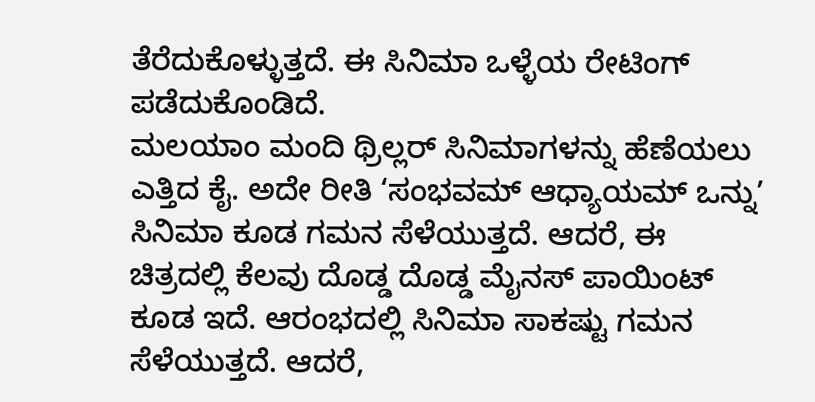ತೆರೆದುಕೊಳ್ಳುತ್ತದೆ. ಈ ಸಿನಿಮಾ ಒಳ್ಳೆಯ ರೇಟಿಂಗ್ ಪಡೆದುಕೊಂಡಿದೆ.
ಮಲಯಾಂ ಮಂದಿ ಥ್ರಿಲ್ಲರ್ ಸಿನಿಮಾಗಳನ್ನು ಹೆಣೆಯಲು ಎತ್ತಿದ ಕೈ. ಅದೇ ರೀತಿ ‘ಸಂಭವಮ್ ಆಧ್ಯಾಯಮ್ ಒನ್ನು’ ಸಿನಿಮಾ ಕೂಡ ಗಮನ ಸೆಳೆಯುತ್ತದೆ. ಆದರೆ, ಈ ಚಿತ್ರದಲ್ಲಿ ಕೆಲವು ದೊಡ್ಡ ದೊಡ್ಡ ಮೈನಸ್ ಪಾಯಿಂಟ್ ಕೂಡ ಇದೆ. ಆರಂಭದಲ್ಲಿ ಸಿನಿಮಾ ಸಾಕಷ್ಟು ಗಮನ ಸೆಳೆಯುತ್ತದೆ. ಆದರೆ,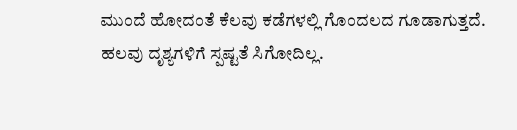ಮುಂದೆ ಹೋದಂತೆ ಕೆಲವು ಕಡೆಗಳಲ್ಲಿ ಗೊಂದಲದ ಗೂಡಾಗುತ್ತದೆ. ಹಲವು ದೃಶ್ಯಗಳಿಗೆ ಸ್ಪಷ್ಟತೆ ಸಿಗೋದಿಲ್ಲ.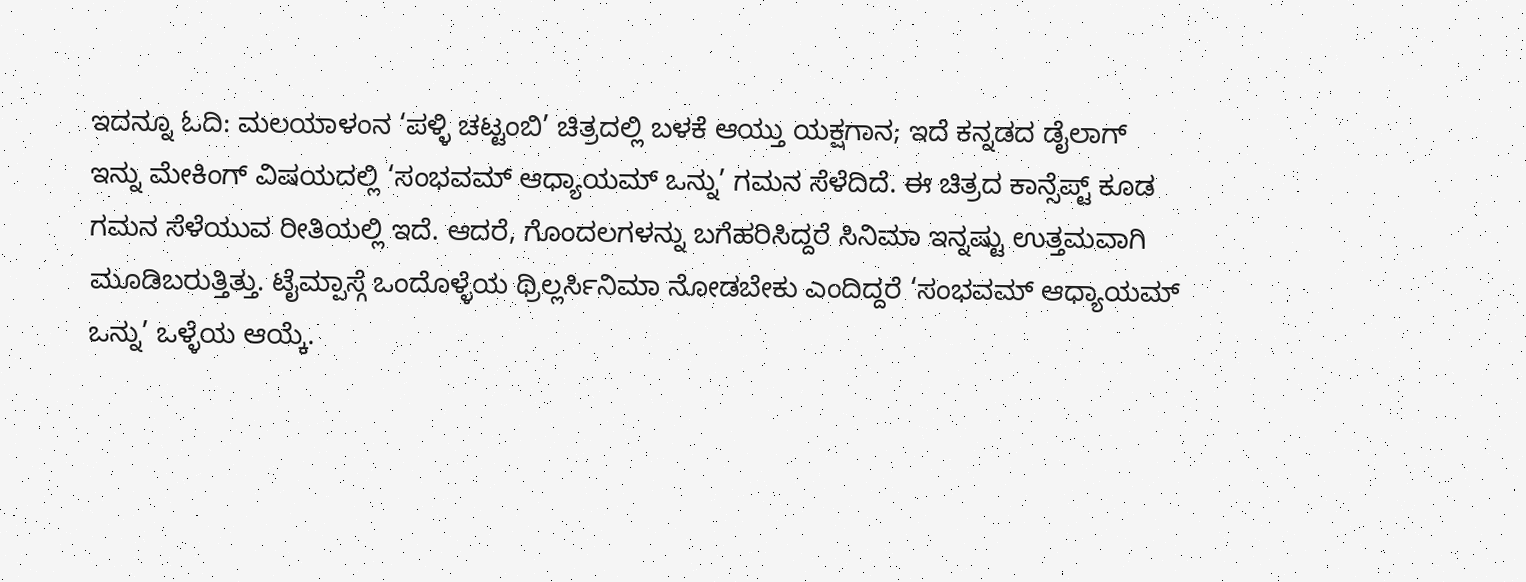ಇದನ್ನೂ ಓದಿ: ಮಲಯಾಳಂನ ‘ಪಳ್ಳಿ ಚಟ್ಟಂಬಿ’ ಚಿತ್ರದಲ್ಲಿ ಬಳಕೆ ಆಯ್ತು ಯಕ್ಷಗಾನ; ಇದೆ ಕನ್ನಡದ ಡೈಲಾಗ್
ಇನ್ನು ಮೇಕಿಂಗ್ ವಿಷಯದಲ್ಲಿ ‘ಸಂಭವಮ್ ಆಧ್ಯಾಯಮ್ ಒನ್ನು’ ಗಮನ ಸೆಳೆದಿದೆ. ಈ ಚಿತ್ರದ ಕಾನ್ಸೆಪ್ಟ್ ಕೂಡ ಗಮನ ಸೆಳೆಯುವ ರೀತಿಯಲ್ಲಿ ಇದೆ. ಆದರೆ, ಗೊಂದಲಗಳನ್ನು ಬಗೆಹರಿಸಿದ್ದರೆ ಸಿನಿಮಾ ಇನ್ನಷ್ಟು ಉತ್ತಮವಾಗಿ ಮೂಡಿಬರುತ್ತಿತ್ತು. ಟೈಮ್ಪಾಸ್ಗೆ ಒಂದೊಳ್ಳೆಯ ಥ್ರಿಲ್ಲರ್ಸಿನಿಮಾ ನೋಡಬೇಕು ಎಂದಿದ್ದರೆ ‘ಸಂಭವಮ್ ಆಧ್ಯಾಯಮ್ ಒನ್ನು’ ಒಳ್ಳೆಯ ಆಯ್ಕೆ.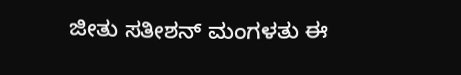ಜೀತು ಸತೀಶನ್ ಮಂಗಳತು ಈ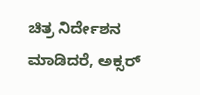ಚಿತ್ರ ನಿರ್ದೇಶನ ಮಾಡಿದರೆ, ಅಕ್ಸರ್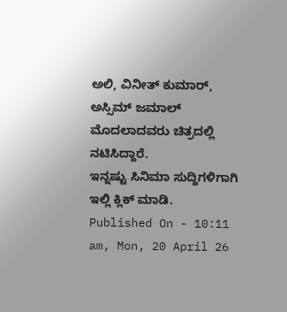ಅಲಿ, ವಿನೀತ್ ಕುಮಾರ್, ಅಸ್ಸಿಮ್ ಜಮಾಲ್ ಮೊದಲಾದವರು ಚಿತ್ರದಲ್ಲಿ ನಟಿಸಿದ್ದಾರೆ.
ಇನ್ನಷ್ಟು ಸಿನಿಮಾ ಸುದ್ದಿಗಳಿಗಾಗಿ ಇಲ್ಲಿ ಕ್ಲಿಕ್ ಮಾಡಿ.
Published On - 10:11 am, Mon, 20 April 26